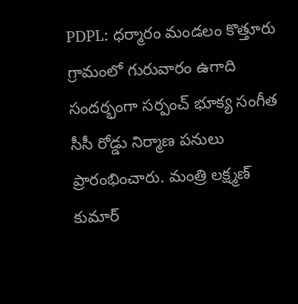PDPL: ధర్మారం మండలం కొత్తూరు గ్రామంలో గురువారం ఉగాది సందర్భంగా సర్పంచ్ భూక్య సంగీత సీసీ రోడ్డు నిర్మాణ పనులు ప్రారంభించారు. మంత్రి లక్ష్మణ్ కుమార్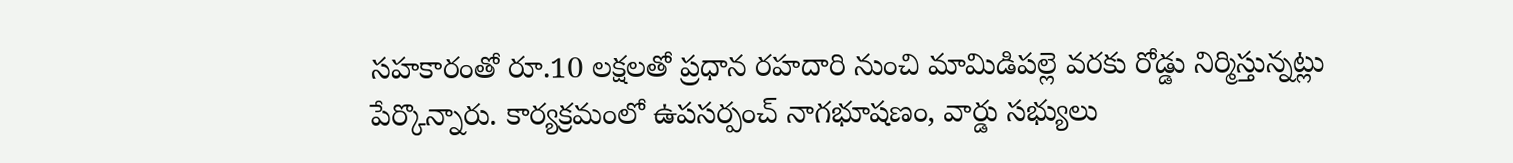సహకారంతో రూ.10 లక్షలతో ప్రధాన రహదారి నుంచి మామిడిపల్లె వరకు రోడ్డు నిర్మిస్తున్నట్లు పేర్కొన్నారు. కార్యక్రమంలో ఉపసర్పంచ్ నాగభూషణం, వార్డు సభ్యులు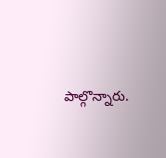పాల్గొన్నారు.